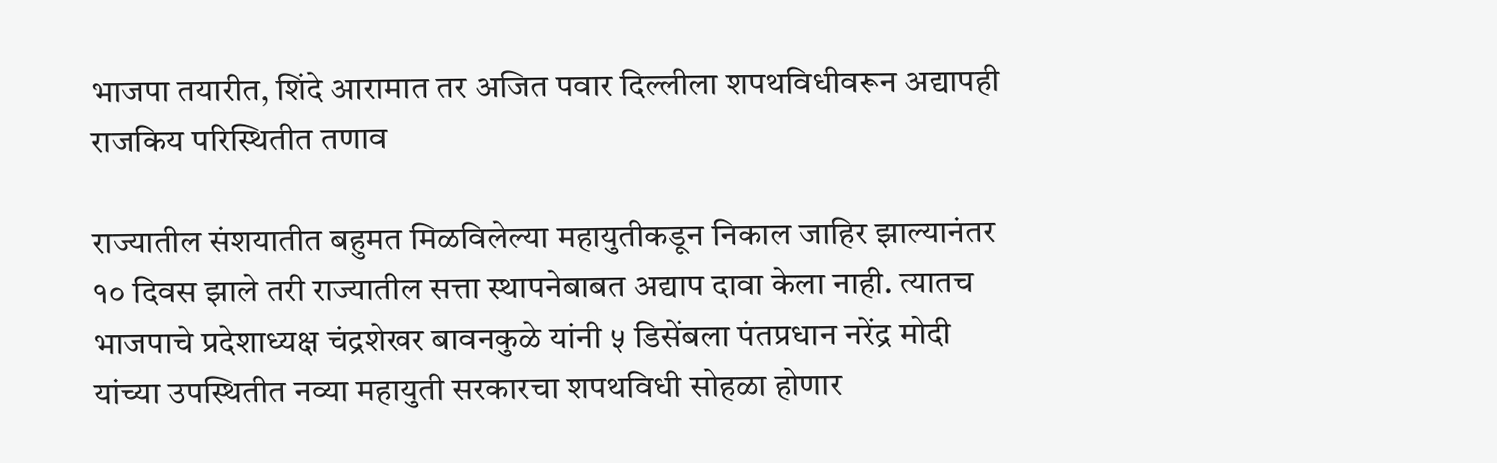भाजपा तयारीत, शिंदे आरामात तर अजित पवार दिल्लीला शपथविधीवरून अद्यापही राजकिय परिस्थितीत तणाव

राज्यातील संशयातीत बहुमत मिळविलेल्या महायुतीकडून निकाल जाहिर झाल्यानंतर १० दिवस झाले तरी राज्यातील सत्ता स्थापनेबाबत अद्याप दावा केला नाही. त्यातच भाजपाचे प्रदेशाध्यक्ष चंद्रशेखर बावनकुळे यांनी ५ डिसेंबला पंतप्रधान नरेंद्र मोदी यांच्या उपस्थितीत नव्या महायुती सरकारचा शपथविधी सोहळा होणार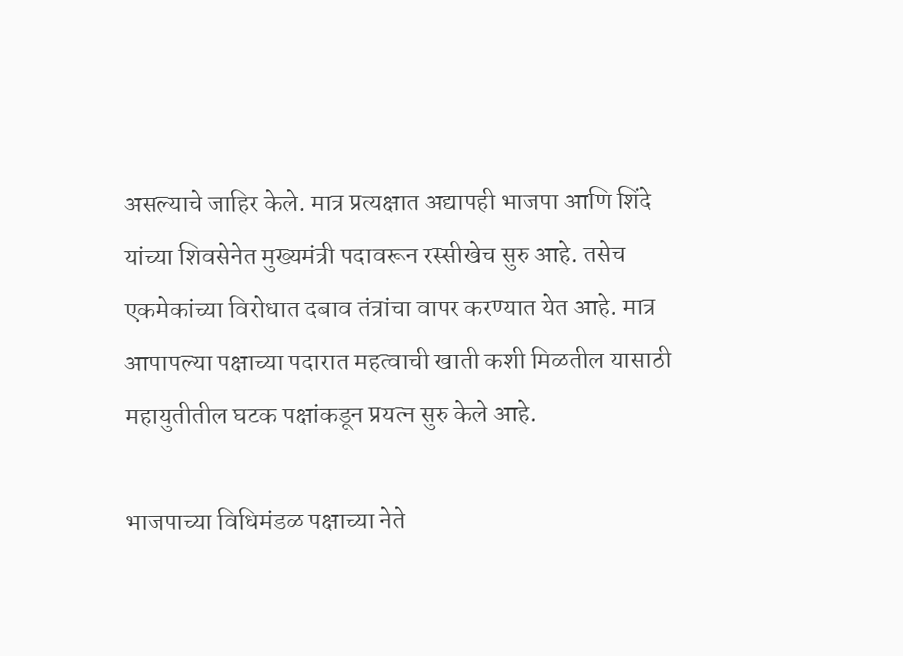असल्याचे जाहिर केले. मात्र प्रत्यक्षात अद्यापही भाजपा आणि शिंदे यांच्या शिवसेनेत मुख्यमंत्री पदावरून रस्सीखेच सुरु आहे. तसेच एकमेकांच्या विरोधात दबाव तंत्रांचा वापर करण्यात येत आहे. मात्र आपापल्या पक्षाच्या पदारात महत्वाची खाती कशी मिळतील यासाठी महायुतीतील घटक पक्षांकडून प्रयत्न सुरु केले आहे.

भाजपाच्या विधिमंडळ पक्षाच्या नेते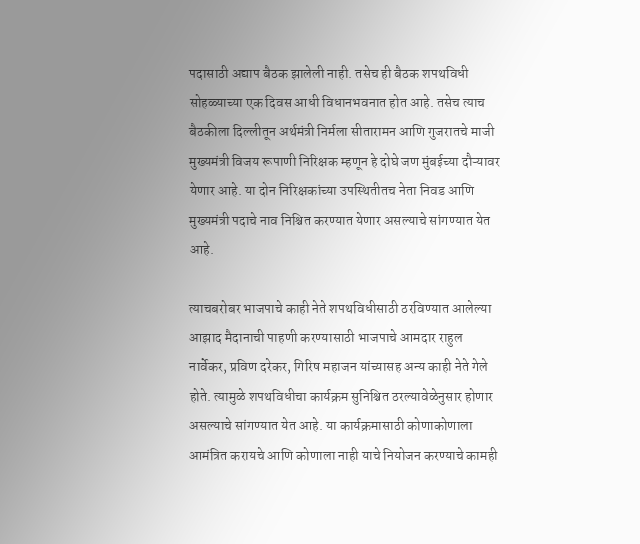पदासाठी अद्याप बैठक झालेली नाही. तसेच ही बैठक शपथविधी सोहळ्याच्या एक दिवस आधी विधानभवनात होत आहे. तसेच त्याच बैठकीला दिल्लीतून अर्थमंत्री निर्मला सीतारामन आणि गुजरातचे माजी मुख्यमंत्री विजय रूपाणी निरिक्षक म्हणून हे दोघे जण मुंबईच्या दौऱ्यावर येणार आहे. या दोन निरिक्षकांच्या उपस्थितीतच नेता निवड आणि मुख्यमंत्री पदाचे नाव निश्चित करण्यात येणार असल्याचे सांगण्यात येत आहे.

त्याचबरोबर भाजपाचे काही नेते शपथविधीसाठी ठरविण्यात आलेल्या आझाद मैदानाची पाहणी करण्यासाठी भाजपाचे आमदार राहुल नार्वेकर, प्रविण दरेकर, गिरिष महाजन यांच्यासह अन्य काही नेते गेले होते. त्यामुळे शपथविधीचा कार्यक्रम सुनिश्चित ठरल्यावेळेनुसार होणार असल्याचे सांगण्यात येत आहे. या कार्यक्रमासाठी कोणाकोणाला आमंत्रित करायचे आणि कोणाला नाही याचे नियोजन करण्याचे कामही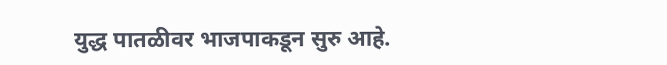युद्ध पातळीवर भाजपाकडून सुरु आहे.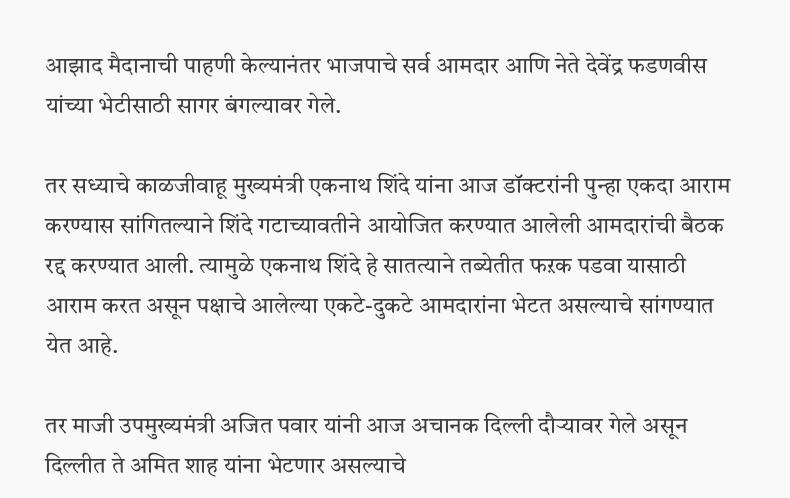आझाद मैदानाची पाहणी केल्यानंतर भाजपाचे सर्व आमदार आणि नेते देवेंद्र फडणवीस यांच्या भेटीसाठी सागर बंगल्यावर गेले.

तर सध्याचे काळजीवाहू मुख्यमंत्री एकनाथ शिंदे यांना आज डॉक्टरांनी पुन्हा एकदा आराम करण्यास सांगितल्याने शिंदे गटाच्यावतीने आयोजित करण्यात आलेली आमदारांची बैठक रद्द करण्यात आली. त्यामुळे एकनाथ शिंदे हे सातत्याने तब्येतीत फऱक पडवा यासाठी आराम करत असून पक्षाचे आलेल्या एकटे-दुकटे आमदारांना भेटत असल्याचे सांगण्यात येत आहे.

तर माजी उपमुख्यमंत्री अजित पवार यांनी आज अचानक दिल्ली दौऱ्यावर गेले असून दिल्लीत ते अमित शाह यांना भेटणार असल्याचे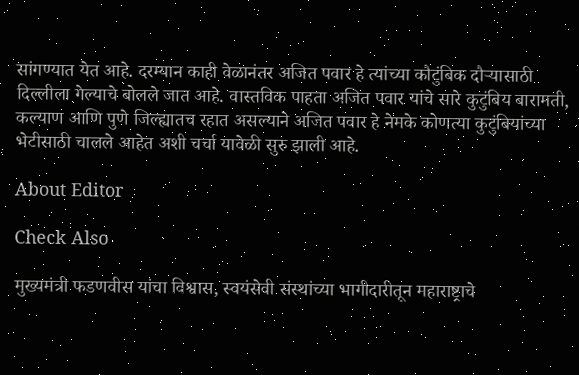सांगण्यात येत आहे. दरम्यान काही वेळानंतर अजित पवार हे त्यांच्या कौटुंबिक दौऱ्यासाठी दिल्लीला गेल्याचे बोलले जात आहे. वास्तविक पाहता अजित पवार यांचे सारे कुटुंबिय बारामती, कल्याण आणि पुणे जिल्ह्यातच रहात असल्याने अजित पवार हे नेमके कोणत्या कुटुंबियांच्या भेटीसाठी चालले आहेत अशी चर्चा यावेळी सुरु झाली आहे.

About Editor

Check Also

मुख्यमंत्री फडणवीस यांचा विश्वास, स्वयंसेवी संस्थांच्या भागीदारीतून महाराष्ट्राचे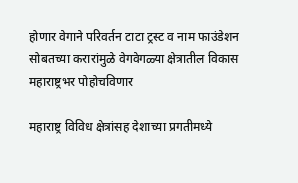होणार वेगाने परिवर्तन टाटा ट्रस्ट व नाम फाउंडेशन सोबतच्या करारांमुळे वेगवेगळ्या क्षेत्रातील विकास महाराष्ट्रभर पोहोचविणार

महाराष्ट्र विविध क्षेत्रांसह देशाच्या प्रगतीमध्ये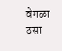वेगळा ठसा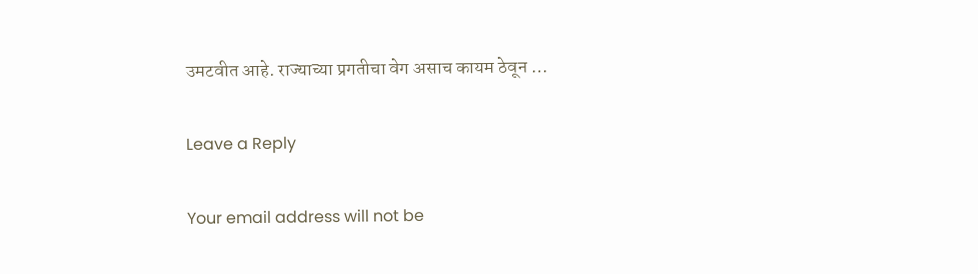उमटवीत आहे. राज्याच्या प्रगतीचा वेग असाच कायम ठेवून …

Leave a Reply

Your email address will not be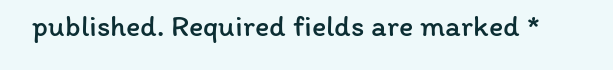published. Required fields are marked *